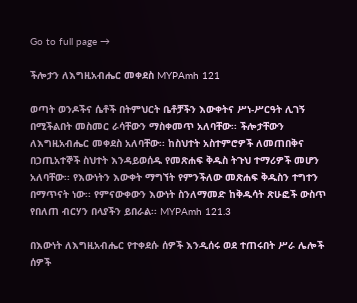Go to full page →

ችሎታን ለእግዚአብሔር መቀደስ MYPAmh 121

ወጣት ወንዶችና ሴቶች በትምህርት ቤቶቻችን እውቀትና ሥነ-ሥርዓት ሊገኝ በሚችልበት መስመር ራሳቸውን ማስቀመጥ አለባቸው፡፡ ችሎታቸውን ለእግዚአብሔር መቀደስ አለባቸው፡፡ ከስህተት አስተምሮዎች ለመጠበቅና በኃጢአተኞች ስህተት እንዳይወሰዱ የመጽሐፍ ቅዱስ ትጉህ ተማሪዎች መሆን አለባቸው፡፡ የእውነትን እውቀት ማግኘት የምንችለው መጽሐፍ ቅዱስን ተግተን በማጥናት ነው፡፡ የምናውቀውን እውነት ስንለማመድ ከቅዱሳት ጽሁፎች ውስጥ የበለጠ ብርሃን በላያችን ይበራል፡፡ MYPAmh 121.3

በእውነት ለእግዚአብሔር የተቀደሱ ሰዎች እንዲሰሩ ወደ ተጠሩበት ሥራ ሌሎች ሰዎች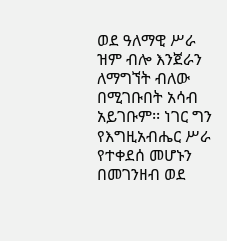ወደ ዓለማዊ ሥራ ዝም ብሎ እንጀራን ለማግኘት ብለው በሚገቡበት አሳብ አይገቡም፡፡ ነገር ግን የእግዚአብሔር ሥራ የተቀደሰ መሆኑን በመገንዘብ ወደ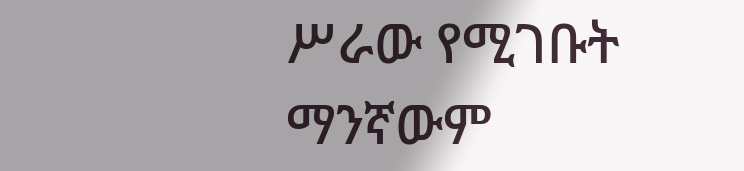ሥራው የሚገቡት ማንኛውም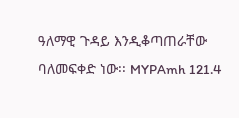ዓለማዊ ጉዳይ እንዲቆጣጠራቸው ባለመፍቀድ ነው፡፡ MYPAmh 121.4